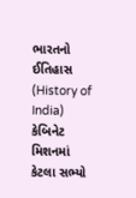ભારતનો ઈતિહાસ (History of India) કેબિનેટ મિશનમાં કેટલા સભ્યો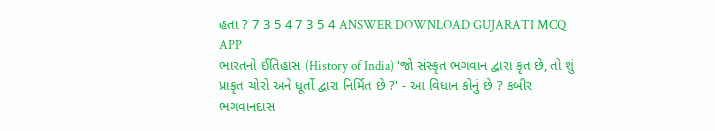હતા ? 7 3 5 4 7 3 5 4 ANSWER DOWNLOAD GUJARATI MCQ APP
ભારતનો ઈતિહાસ (History of India) 'જો સંસ્કૃત ભગવાન દ્વારા કૃત છે, તો શું પ્રાકૃત ચોરો અને ધૂર્તો દ્વારા નિર્મિત છે ?' - આ વિધાન કોનું છે ? કબીર ભગવાનદાસ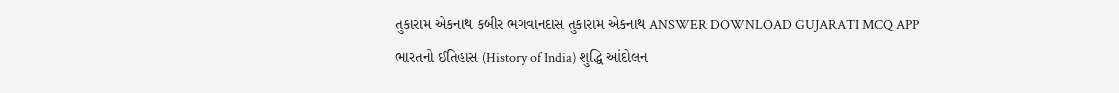તુકારામ એકનાથ કબીર ભગવાનદાસ તુકારામ એકનાથ ANSWER DOWNLOAD GUJARATI MCQ APP
ભારતનો ઈતિહાસ (History of India) શુદ્ધિ આંદોલન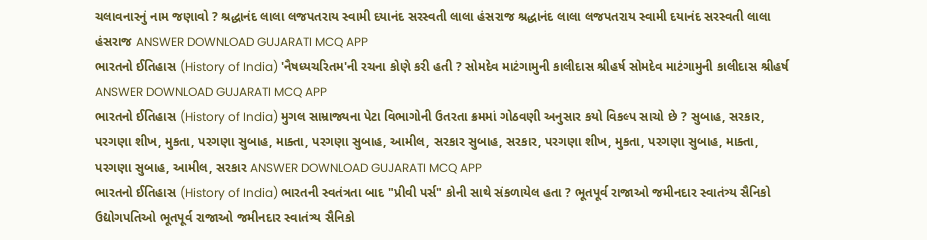ચલાવનારનું નામ જણાવો ? શ્રદ્ધાનંદ લાલા લજપતરાય સ્વામી દયાનંદ સરસ્વતી લાલા હંસરાજ શ્રદ્ધાનંદ લાલા લજપતરાય સ્વામી દયાનંદ સરસ્વતી લાલા હંસરાજ ANSWER DOWNLOAD GUJARATI MCQ APP
ભારતનો ઈતિહાસ (History of India) 'નૈષધ્યચરિતમ'ની રચના કોણે કરી હતી ? સોમદેવ માટંગામુની કાલીદાસ શ્રીહર્ષ સોમદેવ માટંગામુની કાલીદાસ શ્રીહર્ષ ANSWER DOWNLOAD GUJARATI MCQ APP
ભારતનો ઈતિહાસ (History of India) મુગલ સામ્રાજ્યના પેટા વિભાગોની ઉતરતા ક્રમમાં ગોઠવણી અનુસાર કયો વિકલ્પ સાચો છે ? સુબાહ, સરકાર, પરગણા શીખ, મુકતા, પરગણા સુબાહ, માક્તા, પરગણા સુબાહ, આમીલ, સરકાર સુબાહ, સરકાર, પરગણા શીખ, મુકતા, પરગણા સુબાહ, માક્તા, પરગણા સુબાહ, આમીલ, સરકાર ANSWER DOWNLOAD GUJARATI MCQ APP
ભારતનો ઈતિહાસ (History of India) ભારતની સ્વતંત્રતા બાદ "પ્રીવી પર્સ" કોની સાથે સંકળાયેલ હતા ? ભૂતપૂર્વ રાજાઓ જમીનદાર સ્વાતંત્ર્ય સૈનિકો ઉદ્યોગપતિઓ ભૂતપૂર્વ રાજાઓ જમીનદાર સ્વાતંત્ર્ય સૈનિકો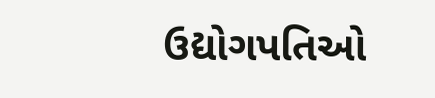ઉદ્યોગપતિઓ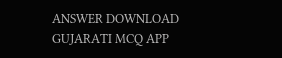ANSWER DOWNLOAD GUJARATI MCQ APP